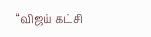“விஜய் கட்சி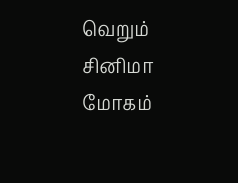வெறும் சினிமா மோகம்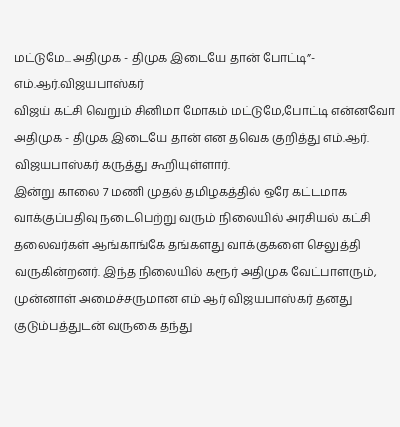மட்டுமே... அதிமுக - திமுக இடையே தான் போட்டி”- எம்.ஆர்.விஜயபாஸ்கர்
விஜய் கட்சி வெறும் சினிமா மோகம் மட்டுமே,போட்டி என்னவோ அதிமுக - திமுக இடையே தான் என தவெக குறித்து எம்.ஆர். விஜயபாஸ்கர் கருத்து கூறியுள்ளார்.
இன்று காலை 7 மணி முதல் தமிழகத்தில் ஒரே கட்டமாக வாக்குப்பதிவு நடைபெற்று வரும் நிலையில் அரசியல் கட்சி தலைவர்கள் ஆங்காங்கே தங்களது வாக்குகளை செலுத்தி வருகின்றனர். இந்த நிலையில் கரூர் அதிமுக வேட்பாளரும், முன்னாள் அமைச்சருமான எம் ஆர் விஜயபாஸ்கர் தனது குடும்பத்துடன் வருகை தந்து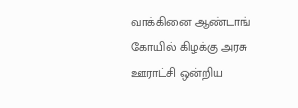வாக்கினை ஆண்டாங் கோயில் கிழக்கு அரசு ஊராட்சி ஒன்றிய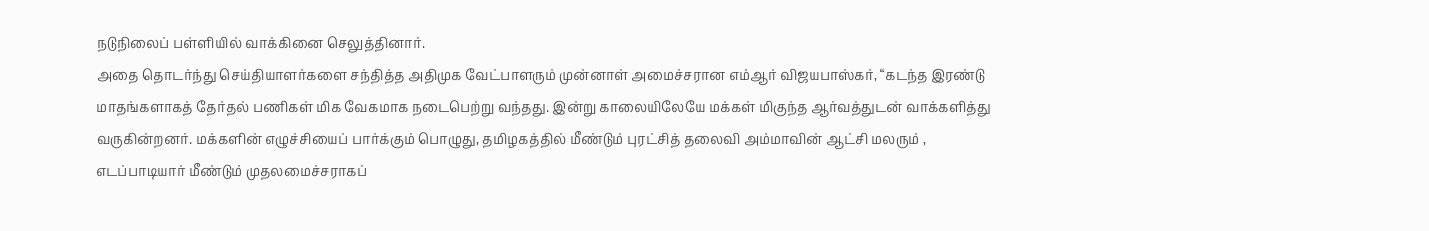நடுநிலைப் பள்ளியில் வாக்கினை செலுத்தினார்.
அதை தொடர்ந்து செய்தியாளர்களை சந்தித்த அதிமுக வேட்பாளரும் முன்னாள் அமைச்சரான எம்ஆர் விஜயபாஸ்கர், “கடந்த இரண்டு மாதங்களாகத் தேர்தல் பணிகள் மிக வேகமாக நடைபெற்று வந்தது. இன்று காலையிலேயே மக்கள் மிகுந்த ஆர்வத்துடன் வாக்களித்து வருகின்றனர். மக்களின் எழுச்சியைப் பார்க்கும் பொழுது, தமிழகத்தில் மீண்டும் புரட்சித் தலைவி அம்மாவின் ஆட்சி மலரும் , எடப்பாடியார் மீண்டும் முதலமைச்சராகப்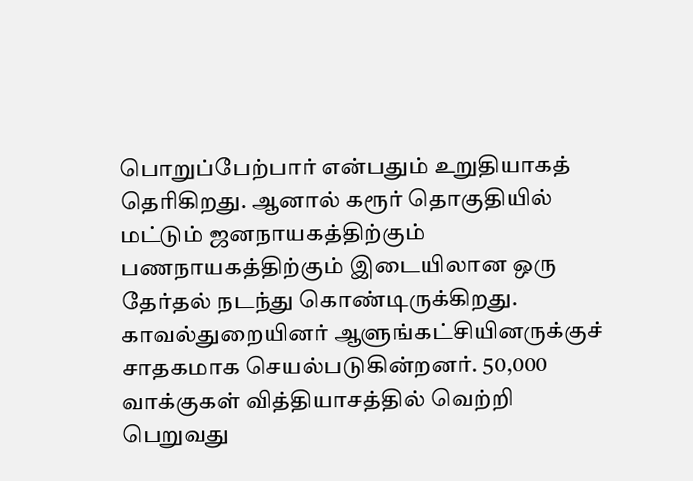பொறுப்பேற்பார் என்பதும் உறுதியாகத் தெரிகிறது. ஆனால் கரூர் தொகுதியில் மட்டும் ஜனநாயகத்திற்கும் பணநாயகத்திற்கும் இடையிலான ஒரு தேர்தல் நடந்து கொண்டிருக்கிறது. காவல்துறையினர் ஆளுங்கட்சியினருக்குச் சாதகமாக செயல்படுகின்றனர். 50,000 வாக்குகள் வித்தியாசத்தில் வெற்றி பெறுவது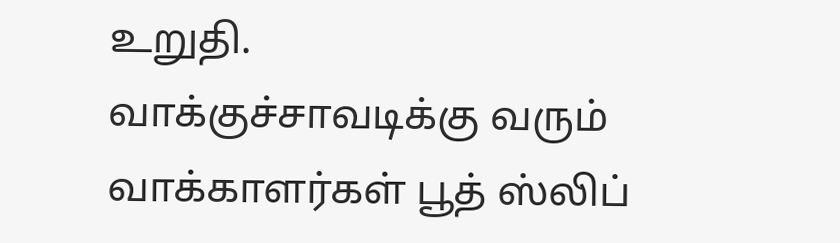உறுதி.
வாக்குச்சாவடிக்கு வரும் வாக்காளர்கள் பூத் ஸ்லிப்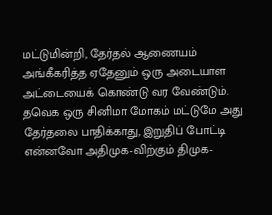மட்டுமின்றி, தேர்தல் ஆணையம் அங்கீகரித்த ஏதேனும் ஒரு அடையாள அட்டையைக் கொண்டு வர வேண்டும். தவெக ஒரு சினிமா மோகம் மட்டுமே அது தேர்தலை பாதிக்காது, இறுதிப் போட்டி என்னவோ அதிமுக-விற்கும் திமுக-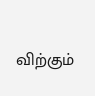விற்கும்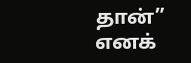தான்” எனக்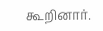கூறினார்.